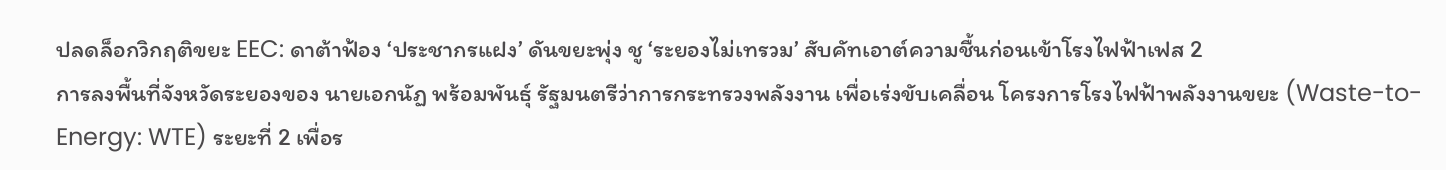ปลดล็อกวิกฤติขยะ EEC: ดาต้าฟ้อง ‘ประชากรแฝง’ ดันขยะพุ่ง ชู ‘ระยองไม่เทรวม’ สับคัทเอาต์ความชื้นก่อนเข้าโรงไฟฟ้าเฟส 2
การลงพื้นที่จังหวัดระยองของ นายเอกนัฏ พร้อมพันธุ์ รัฐมนตรีว่าการกระทรวงพลังงาน เพื่อเร่งขับเคลื่อน โครงการโรงไฟฟ้าพลังงานขยะ (Waste-to-Energy: WTE) ระยะที่ 2 เพื่อร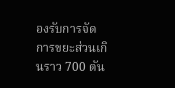องรับการจัดการขยะส่วนเกินราว 700 ตัน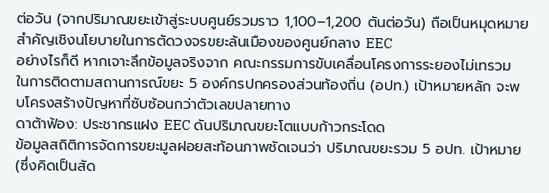ต่อวัน (จากปริมาณขยะเข้าสู่ระบบศูนย์รวมราว 1,100–1,200 ตันต่อวัน) ถือเป็นหมุดหมายสำคัญเชิงนโยบายในการตัดวงจรขยะล้นเมืองของศูนย์กลาง EEC
อย่างไรก็ดี หากเจาะลึกข้อมูลจริงจาก คณะกรรมการขับเคลื่อนโครงการระยองไม่เทรวม ในการติดตามสถานการณ์ขยะ 5 องค์กรปกครองส่วนท้องถิ่น (อปท.) เป้าหมายหลัก จะพบโครงสร้างปัญหาที่ซับซ้อนกว่าตัวเลขปลายทาง
ดาต้าฟ้อง: ประชากรแฝง EEC ดันปริมาณขยะโตแบบก้าวกระโดด
ข้อมูลสถิติการจัดการขยะมูลฝอยสะท้อนภาพชัดเจนว่า ปริมาณขยะรวม 5 อปท. เป้าหมาย (ซึ่งคิดเป็นสัด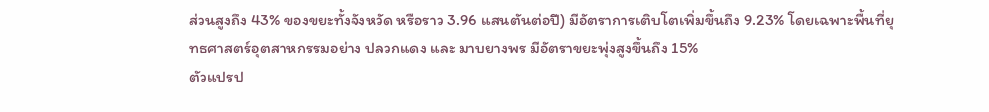ส่วนสูงถึง 43% ของขยะทั้งจังหวัด หรือราว 3.96 แสนตันต่อปี) มีอัตราการเติบโตเพิ่มขึ้นถึง 9.23% โดยเฉพาะพื้นที่ยุทธศาสตร์อุตสาหกรรมอย่าง ปลวกแดง และ มาบยางพร มีอัตราขยะพุ่งสูงขึ้นถึง 15%
ตัวแปรป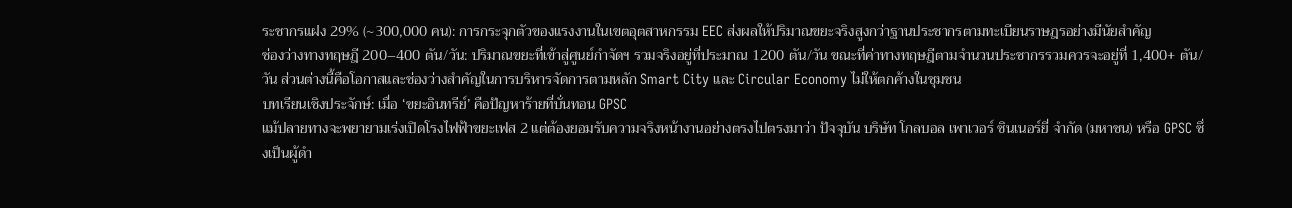ระชากรแฝง 29% (~300,000 คน): การกระจุกตัวของแรงงานในเขตอุตสาหกรรม EEC ส่งผลให้ปริมาณขยะจริงสูงกว่าฐานประชากรตามทะเบียนราษฎรอย่างมีนัยสำคัญ
ช่องว่างทางทฤษฎี 200–400 ตัน/วัน: ปริมาณขยะที่เข้าสู่ศูนย์กำจัดฯ รวมจริงอยู่ที่ประมาณ 1200 ตัน/วัน ขณะที่ค่าทางทฤษฎีตามจำนวนประชากรรวมควรจะอยู่ที่ 1,400+ ตัน/วัน ส่วนต่างนี้คือโอกาสและช่องว่างสำคัญในการบริหารจัดการตามหลัก Smart City และ Circular Economy ไม่ให้ตกค้างในชุมชน
บทเรียนเชิงประจักษ์: เมื่อ ‘ขยะอินทรีย์’ คือปัญหาร้ายที่บั่นทอน GPSC
แม้ปลายทางจะพยายามเร่งเปิดโรงไฟฟ้าขยะเฟส 2 แต่ต้องยอมรับความจริงหน้างานอย่างตรงไปตรงมาว่า ปัจจุบัน บริษัท โกลบอล เพาเวอร์ ซินเนอร์ยี่ จำกัด (มหาชน) หรือ GPSC ซึ่งเป็นผู้ดำ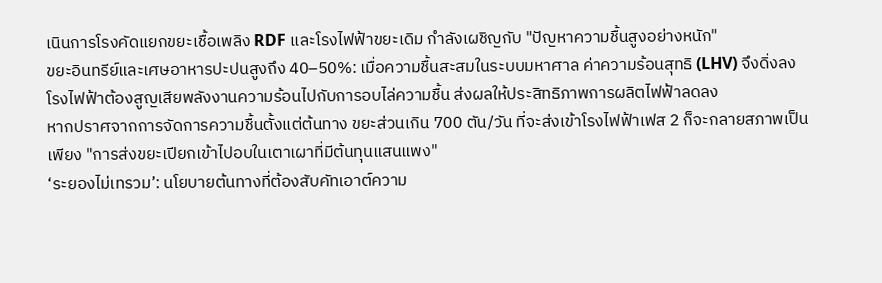เนินการโรงคัดแยกขยะเชื้อเพลิง RDF และโรงไฟฟ้าขยะเดิม กำลังเผชิญกับ "ปัญหาความชื้นสูงอย่างหนัก"
ขยะอินทรีย์และเศษอาหารปะปนสูงถึง 40–50%: เมื่อความชื้นสะสมในระบบมหาศาล ค่าความร้อนสุทธิ (LHV) จึงดิ่งลง โรงไฟฟ้าต้องสูญเสียพลังงานความร้อนไปกับการอบไล่ความชื้น ส่งผลให้ประสิทธิภาพการผลิตไฟฟ้าลดลง
หากปราศจากการจัดการความชื้นตั้งแต่ต้นทาง ขยะส่วนเกิน 700 ตัน/วัน ที่จะส่งเข้าโรงไฟฟ้าเฟส 2 ก็จะกลายสภาพเป็นเพียง "การส่งขยะเปียกเข้าไปอบในเตาเผาที่มีต้นทุนแสนแพง"
‘ระยองไม่เทรวม’: นโยบายต้นทางที่ต้องสับคัทเอาต์ความ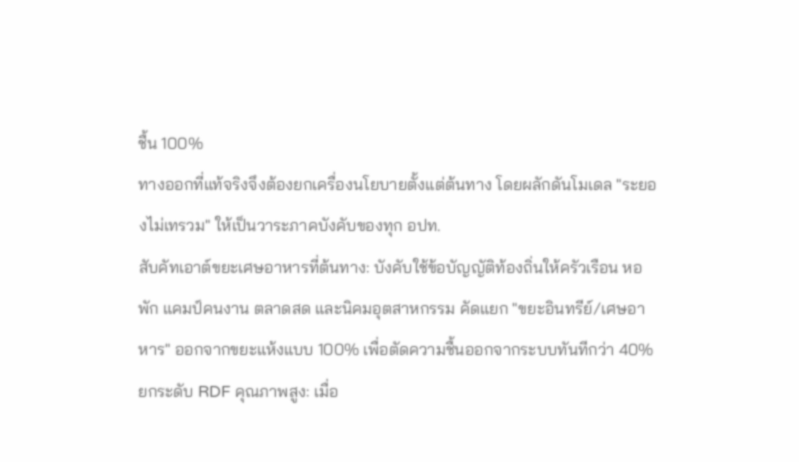ชื้น 100%
ทางออกที่แท้จริงจึงต้องยกเครื่องนโยบายตั้งแต่ต้นทาง โดยผลักดันโมเดล "ระยองไม่เทรวม" ให้เป็นวาระภาคบังคับของทุก อปท.
สับคัทเอาต์ขยะเศษอาหารที่ต้นทาง: บังคับใช้ข้อบัญญัติท้องถิ่นให้ครัวเรือน หอพัก แคมป์คนงาน ตลาดสด และนิคมอุตสาหกรรม คัดแยก "ขยะอินทรีย์/เศษอาหาร" ออกจากขยะแห้งแบบ 100% เพื่อตัดความชื้นออกจากระบบทันทีกว่า 40%
ยกระดับ RDF คุณภาพสูง: เมื่อ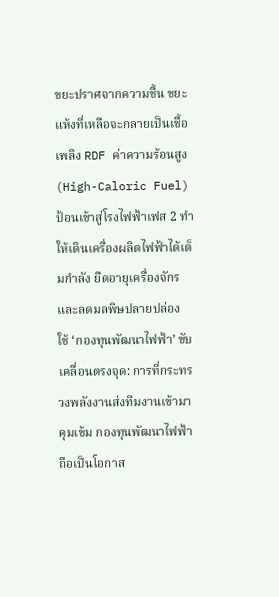ขยะปราศจากความชื้น ขยะแห้งที่เหลือจะกลายเป็นเชื้อเพลิง RDF ค่าความร้อนสูง (High-Caloric Fuel) ป้อนเข้าสู่โรงไฟฟ้าเฟส 2 ทำให้เดินเครื่องผลิตไฟฟ้าได้เต็มกำลัง ยืดอายุเครื่องจักร และลดมลพิษปลายปล่อง
ใช้ ‘กองทุนพัฒนาไฟฟ้า’ ขับเคลื่อนตรงจุด: การที่กระทรวงพลังงานส่งทีมงานเข้ามาคุมเข้ม กองทุนพัฒนาไฟฟ้า ถือเป็นโอกาส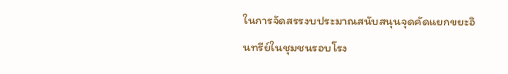ในการจัดสรรงบประมาณสนับสนุนจุดคัดแยกขยะอินทรีย์ในชุมชนรอบโรง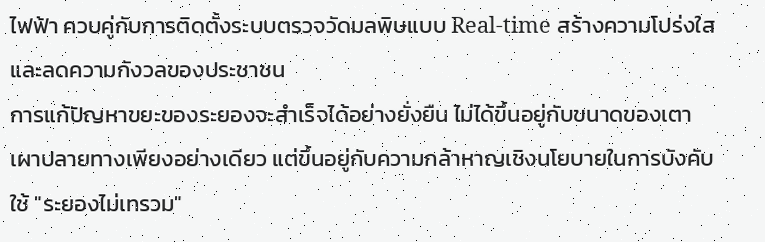ไฟฟ้า ควบคู่กับการติดตั้งระบบตรวจวัดมลพิษแบบ Real-time สร้างความโปร่งใสและลดความกังวลของประชาชน
การแก้ปัญหาขยะของระยองจะสำเร็จได้อย่างยั่งยืน ไม่ได้ขึ้นอยู่กับขนาดของเตาเผาปลายทางเพียงอย่างเดียว แต่ขึ้นอยู่กับความกล้าหาญเชิงนโยบายในการบังคับใช้ "ระยองไม่เทรวม"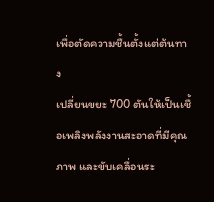เพื่อตัดความชื้นตั้งแต่ต้นทาง
เปลี่ยนขยะ 700 ตันให้เป็นเชื้อเพลิงพลังงานสะอาดที่มีคุณภาพ และขับเคลื่อนระ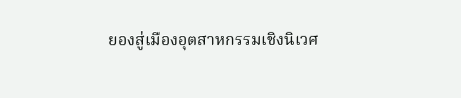ยองสู่เมืองอุตสาหกรรมเชิงนิเวศ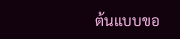ต้นแบบขอ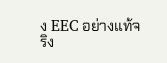ง EEC อย่างแท้จริง